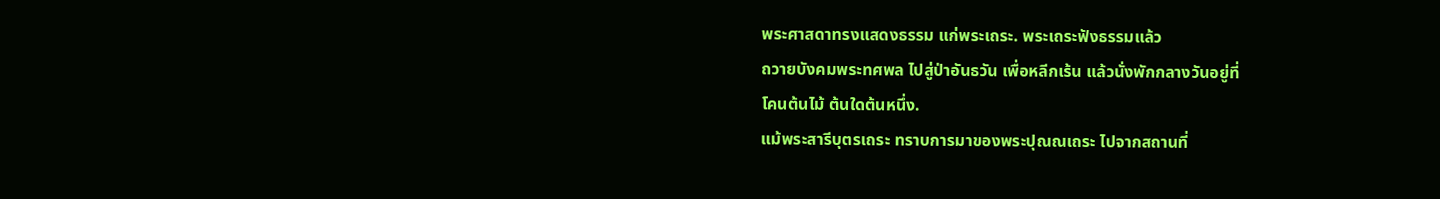พระศาสดาทรงแสดงธรรม แก่พระเถระ. พระเถระฟังธรรมแล้ว
ถวายบังคมพระทศพล ไปสู่ป่าอันธวัน เพื่อหลีกเร้น แล้วนั่งพักกลางวันอยู่ที่
โคนต้นไม้ ต้นใดต้นหนึ่ง.
แม้พระสารีบุตรเถระ ทราบการมาของพระปุณณเถระ ไปจากสถานที่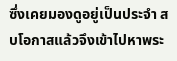ซึ่งเคยมองดูอยู่เป็นประจำ สบโอกาสแล้วจึงเข้าไปหาพระ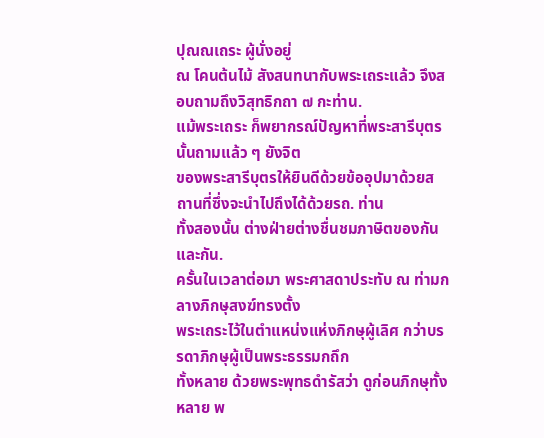ปุณณเถระ ผู้นั่งอยู่
ณ โคนต้นไม้ สังสนทนากับพระเถระแล้ว จึงสอบถามถึงวิสุทธิกถา ๗ กะท่าน.
แม้พระเถระ ก็พยากรณ์ปัญหาที่พระสารีบุตรนั้นถามแล้ว ๆ ยังจิต
ของพระสารีบุตรให้ยินดีด้วยข้ออุปมาด้วยสถานที่ซึ่งจะนำไปถึงได้ด้วยรถ. ท่าน
ทั้งสองนั้น ต่างฝ่ายต่างชื่นชมภาษิตของกันและกัน.
ครั้นในเวลาต่อมา พระศาสดาประทับ ณ ท่ามกลางภิกษุสงฆ์ทรงตั้ง
พระเถระไว้ในตำแหน่งแห่งภิกษุผู้เลิศ กว่าบรรดาภิกษุผู้เป็นพระธรรมกถึก
ทั้งหลาย ด้วยพระพุทธดำรัสว่า ดูก่อนภิกษุทั้งหลาย พ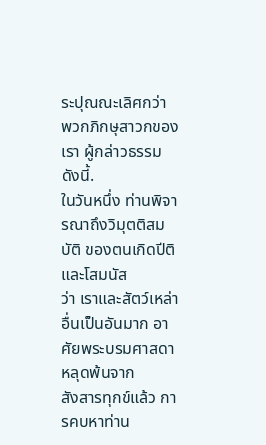ระปุณณะเลิศกว่า
พวกภิกษุสาวกของเรา ผู้กล่าวธรรม ดังนี้.
ในวันหนึ่ง ท่านพิจารณาถึงวิมุตติสมบัติ ของตนเกิดปีติและโสมนัส
ว่า เราและสัตว์เหล่าอื่นเป็นอันมาก อาศัยพระบรมศาสดา หลุดพ้นจาก
สังสารทุกข์แล้ว การคบหาท่าน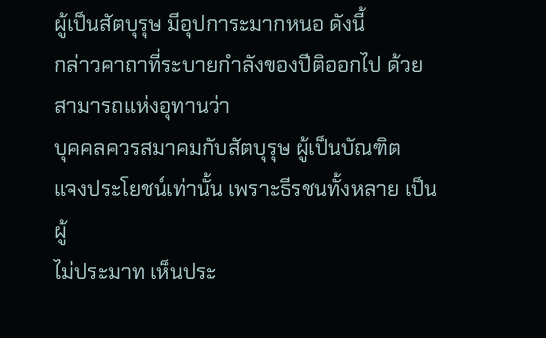ผู้เป็นสัตบุรุษ มีอุปการะมากหนอ ดังนี้
กล่าวคาถาที่ระบายกำลังของปีติออกไป ด้วยสามารถแห่งอุทานว่า
บุคคลควรสมาคมกับสัตบุรุษ ผู้เป็นบัณฑิต
แจงประโยชน์เท่านั้น เพราะธีรชนทั้งหลาย เป็นผู้
ไม่ประมาท เห็นประ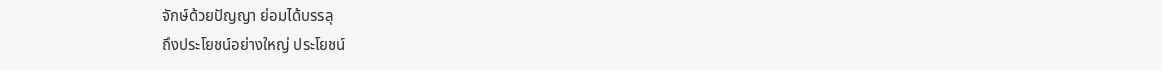จักษ์ด้วยปัญญา ย่อมได้บรรลุ
ถึงประโยชน์อย่างใหญ่ ประโยชน์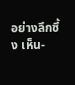อย่างลึกซึ้ง เห็น-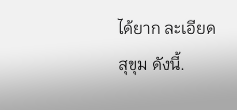ได้ยาก ละเอียด สุขุม ดังนี้.